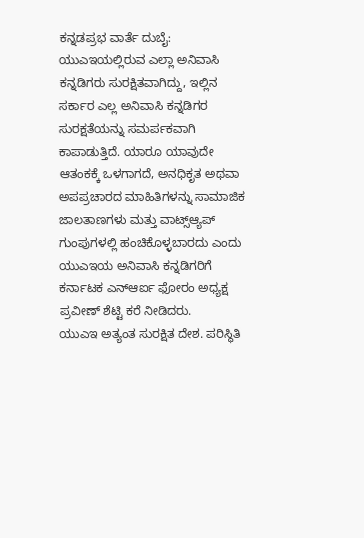ಕನ್ನಡಪ್ರಭ ವಾರ್ತೆ ದುಬೈ:
ಯುಎಇಯಲ್ಲಿರುವ ಎಲ್ಲಾ ಅನಿವಾಸಿ ಕನ್ನಡಿಗರು ಸುರಕ್ಷಿತವಾಗಿದ್ದು, ಇಲ್ಲಿನ ಸರ್ಕಾರ ಎಲ್ಲ ಅನಿವಾಸಿ ಕನ್ನಡಿಗರ ಸುರಕ್ಷತೆಯನ್ನು ಸಮರ್ಪಕವಾಗಿ ಕಾಪಾಡುತ್ತಿದೆ. ಯಾರೂ ಯಾವುದೇ ಆತಂಕಕ್ಕೆ ಒಳಗಾಗದೆ, ಅನಧಿಕೃತ ಅಥವಾ ಅಪಪ್ರಚಾರದ ಮಾಹಿತಿಗಳನ್ನು ಸಾಮಾಜಿಕ ಜಾಲತಾಣಗಳು ಮತ್ತು ವಾಟ್ಸ್ಆ್ಯಪ್ ಗುಂಪುಗಳಲ್ಲಿ ಹಂಚಿಕೊಳ್ಳಬಾರದು ಎಂದು ಯುಎಇಯ ಅನಿವಾಸಿ ಕನ್ನಡಿಗರಿಗೆ ಕರ್ನಾಟಕ ಎನ್ಆರ್ಐ ಫೋರಂ ಅಧ್ಯಕ್ಷ ಪ್ರವೀಣ್ ಶೆಟ್ಟಿ ಕರೆ ನೀಡಿದರು.
ಯುಎಇ ಅತ್ಯಂತ ಸುರಕ್ಷಿತ ದೇಶ. ಪರಿಸ್ಥಿತಿ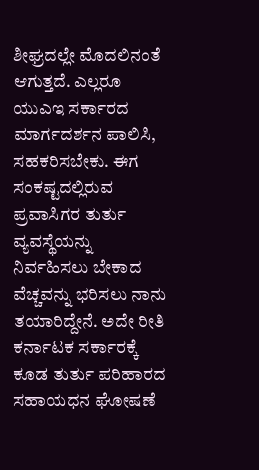ಶೀಘ್ರದಲ್ಲೇ ಮೊದಲಿನಂತೆ ಆಗುತ್ತದೆ. ಎಲ್ಲರೂ ಯುಎಇ ಸರ್ಕಾರದ ಮಾರ್ಗದರ್ಶನ ಪಾಲಿಸಿ, ಸಹಕರಿಸಬೇಕು. ಈಗ ಸಂಕಷ್ಟದಲ್ಲಿರುವ ಪ್ರವಾಸಿಗರ ತುರ್ತು ವ್ಯವಸ್ಥೆಯನ್ನು ನಿರ್ವಹಿಸಲು ಬೇಕಾದ ವೆಚ್ಚವನ್ನು ಭರಿಸಲು ನಾನು ತಯಾರಿದ್ದೇನೆ. ಅದೇ ರೀತಿ ಕರ್ನಾಟಕ ಸರ್ಕಾರಕ್ಕೆ ಕೂಡ ತುರ್ತು ಪರಿಹಾರದ ಸಹಾಯಧನ ಘೋಷಣೆ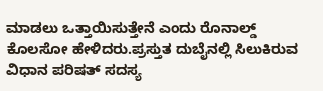ಮಾಡಲು ಒತ್ತಾಯಿಸುತ್ತೇನೆ ಎಂದು ರೊನಾಲ್ಡ್ ಕೊಲಸೋ ಹೇಳಿದರು.ಪ್ರಸ್ತುತ ದುಬೈನಲ್ಲಿ ಸಿಲುಕಿರುವ ವಿಧಾನ ಪರಿಷತ್ ಸದಸ್ಯ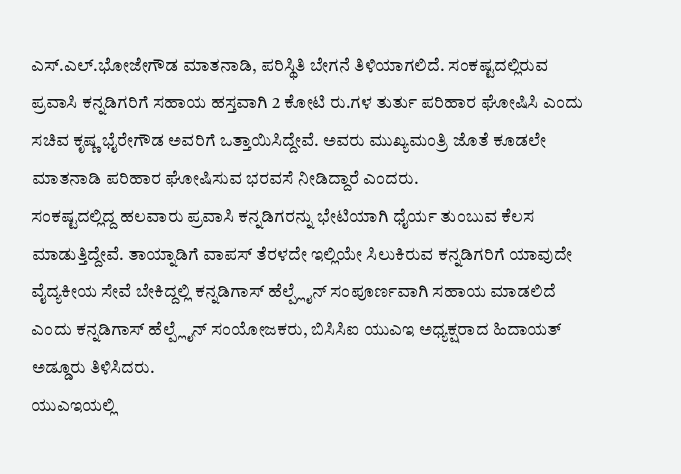ಎಸ್.ಎಲ್.ಭೋಜೇಗೌಡ ಮಾತನಾಡಿ, ಪರಿಸ್ಥಿತಿ ಬೇಗನೆ ತಿಳಿಯಾಗಲಿದೆ. ಸಂಕಷ್ಟದಲ್ಲಿರುವ ಪ್ರವಾಸಿ ಕನ್ನಡಿಗರಿಗೆ ಸಹಾಯ ಹಸ್ತವಾಗಿ 2 ಕೋಟಿ ರು.ಗಳ ತುರ್ತು ಪರಿಹಾರ ಘೋಷಿಸಿ ಎಂದು ಸಚಿವ ಕೃಷ್ಣ ಭೈರೇಗೌಡ ಅವರಿಗೆ ಒತ್ತಾಯಿಸಿದ್ದೇವೆ. ಅವರು ಮುಖ್ಯಮಂತ್ರಿ ಜೊತೆ ಕೂಡಲೇ ಮಾತನಾಡಿ ಪರಿಹಾರ ಘೋಷಿಸುವ ಭರವಸೆ ನೀಡಿದ್ದಾರೆ ಎಂದರು.
ಸಂಕಷ್ಟದಲ್ಲಿದ್ದ ಹಲವಾರು ಪ್ರವಾಸಿ ಕನ್ನಡಿಗರನ್ನು ಭೇಟಿಯಾಗಿ ಧೈರ್ಯ ತುಂಬುವ ಕೆಲಸ ಮಾಡುತ್ತಿದ್ದೇವೆ. ತಾಯ್ನಾಡಿಗೆ ವಾಪಸ್ ತೆರಳದೇ ಇಲ್ಲಿಯೇ ಸಿಲುಕಿರುವ ಕನ್ನಡಿಗರಿಗೆ ಯಾವುದೇ ವೈದ್ಯಕೀಯ ಸೇವೆ ಬೇಕಿದ್ದಲ್ಲಿ ಕನ್ನಡಿಗಾಸ್ ಹೆಲ್ಪ್ಲೈನ್ ಸಂಪೂರ್ಣವಾಗಿ ಸಹಾಯ ಮಾಡಲಿದೆ ಎಂದು ಕನ್ನಡಿಗಾಸ್ ಹೆಲ್ಪ್ಲೈನ್ ಸಂಯೋಜಕರು, ಬಿಸಿಸಿಐ ಯುಎಇ ಅಧ್ಯಕ್ಷರಾದ ಹಿದಾಯತ್ ಅಡ್ಡೂರು ತಿಳಿಸಿದರು.
ಯುಎಇಯಲ್ಲಿ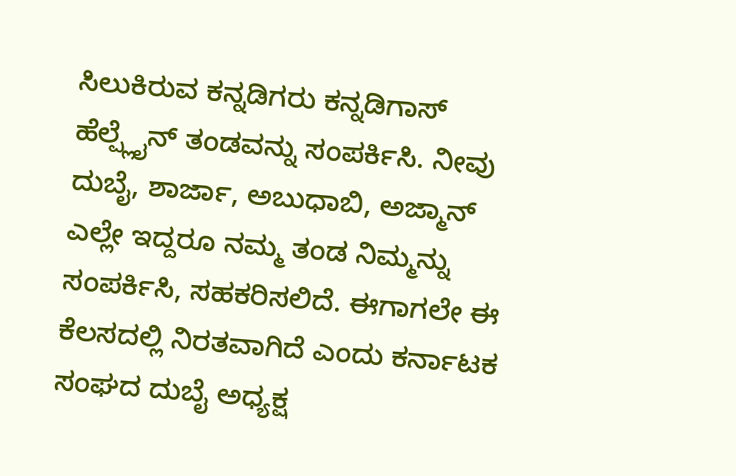ಸಿಲುಕಿರುವ ಕನ್ನಡಿಗರು ಕನ್ನಡಿಗಾಸ್ ಹೆಲ್ಪ್ಲೈನ್ ತಂಡವನ್ನು ಸಂಪರ್ಕಿಸಿ. ನೀವು ದುಬೈ, ಶಾರ್ಜಾ, ಅಬುಧಾಬಿ, ಅಜ್ಮಾನ್ ಎಲ್ಲೇ ಇದ್ದರೂ ನಮ್ಮ ತಂಡ ನಿಮ್ಮನ್ನು ಸಂಪರ್ಕಿಸಿ, ಸಹಕರಿಸಲಿದೆ. ಈಗಾಗಲೇ ಈ ಕೆಲಸದಲ್ಲಿ ನಿರತವಾಗಿದೆ ಎಂದು ಕರ್ನಾಟಕ ಸಂಘದ ದುಬೈ ಅಧ್ಯಕ್ಷ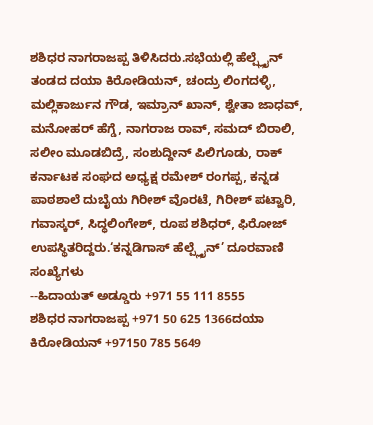ಶಶಿಧರ ನಾಗರಾಜಪ್ಪ ತಿಳಿಸಿದರು.ಸಭೆಯಲ್ಲಿ ಹೆಲ್ಪ್ಲೈನ್ ತಂಡದ ದಯಾ ಕಿರೋಡಿಯನ್, ಚಂದ್ರು ಲಿಂಗದಳ್ಳಿ, ಮಲ್ಲಿಕಾರ್ಜುನ ಗೌಡ, ಇಮ್ರಾನ್ ಖಾನ್, ಶ್ವೇತಾ ಜಾಧವ್, ಮನೋಹರ್ ಹೆಗ್ಡೆ, ನಾಗರಾಜ ರಾವ್, ಸಮದ್ ಬಿರಾಲಿ, ಸಲೀಂ ಮೂಡಬಿದ್ರೆ, ಸಂಶುದ್ದೀನ್ ಪಿಲಿಗೂಡು, ರಾಕ್ ಕರ್ನಾಟಕ ಸಂಘದ ಅಧ್ಯಕ್ಷ ರಮೇಶ್ ರಂಗಪ್ಪ, ಕನ್ನಡ ಪಾಠಶಾಲೆ ದುಬೈಯ ಗಿರೀಶ್ ವೊರಟೆ, ಗಿರೀಶ್ ಪಟ್ವಾರಿ, ಗವಾಸ್ಕರ್, ಸಿದ್ಧಲಿಂಗೇಶ್, ರೂಪ ಶಶಿಧರ್, ಫಿರೋಜ್ ಉಪಸ್ಥಿತರಿದ್ದರು.‘ಕನ್ನಡಿಗಾಸ್ ಹೆಲ್ಪ್ಲೈನ್’ ದೂರವಾಣಿ ಸಂಖ್ಯೆಗಳು
--ಹಿದಾಯತ್ ಅಡ್ಡೂರು +971 55 111 8555
ಶಶಿಧರ ನಾಗರಾಜಪ್ಪ +971 50 625 1366ದಯಾ ಕಿರೋಡಿಯನ್ +97150 785 5649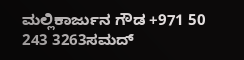ಮಲ್ಲಿಕಾರ್ಜುನ ಗೌಡ +971 50 243 3263ಸಮದ್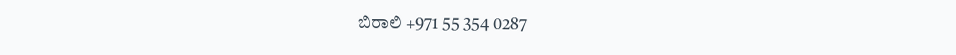ಬಿರಾಲಿ +971 55 354 0287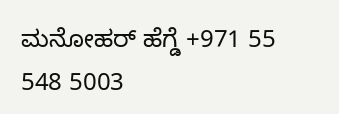ಮನೋಹರ್ ಹೆಗ್ಡೆ +971 55 548 5003